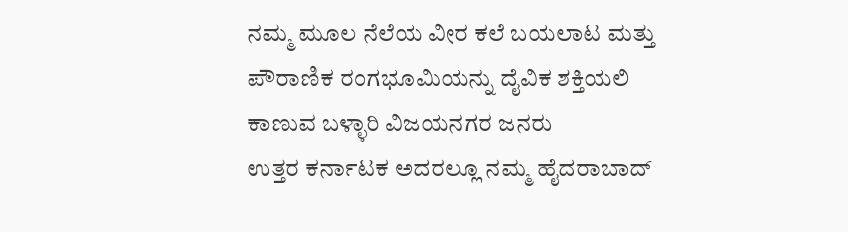ನಮ್ಮ ಮೂಲ ನೆಲೆಯ ವೀರ ಕಲೆ ಬಯಲಾಟ ಮತ್ತು ಪೌರಾಣಿಕ ರಂಗಭೂಮಿಯನ್ನು ದೈವಿಕ ಶಕ್ತಿಯಲಿ ಕಾಣುವ ಬಳ್ಳಾರಿ ವಿಜಯನಗರ ಜನರು
ಉತ್ತರ ಕರ್ನಾಟಕ ಅದರಲ್ಲೂ ನಮ್ಮ ಹೈದರಾಬಾದ್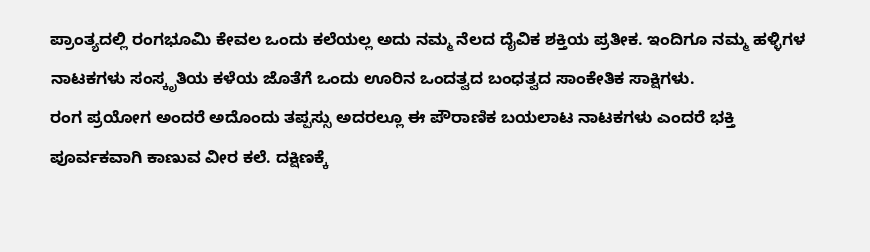ಪ್ರಾಂತ್ಯದಲ್ಲಿ ರಂಗಭೂಮಿ ಕೇವಲ ಒಂದು ಕಲೆಯಲ್ಲ ಅದು ನಮ್ಮ ನೆಲದ ದೈವಿಕ ಶಕ್ತಿಯ ಪ್ರತೀಕ. ಇಂದಿಗೂ ನಮ್ಮ ಹಳ್ಳಿಗಳ ನಾಟಕಗಳು ಸಂಸ್ಕೃತಿಯ ಕಳೆಯ ಜೊತೆಗೆ ಒಂದು ಊರಿನ ಒಂದತ್ವದ ಬಂಧತ್ವದ ಸಾಂಕೇತಿಕ ಸಾಕ್ಷಿಗಳು.
ರಂಗ ಪ್ರಯೋಗ ಅಂದರೆ ಅದೊಂದು ತಪ್ಪಸ್ಸು ಅದರಲ್ಲೂ ಈ ಪೌರಾಣಿಕ ಬಯಲಾಟ ನಾಟಕಗಳು ಎಂದರೆ ಭಕ್ತಿ ಪೂರ್ವಕವಾಗಿ ಕಾಣುವ ವೀರ ಕಲೆ. ದಕ್ಷಿಣಕ್ಕೆ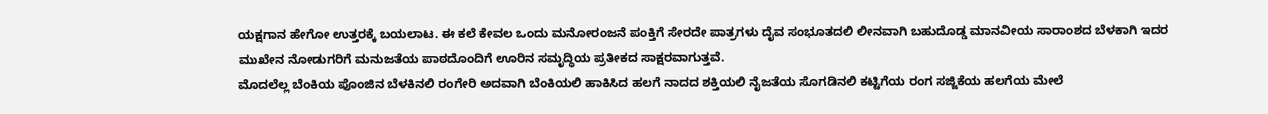ಯಕ್ಷಗಾನ ಹೇಗೋ ಉತ್ತರಕ್ಕೆ ಬಯಲಾಟ. ಈ ಕಲೆ ಕೇವಲ ಒಂದು ಮನೋರಂಜನೆ ಪಂಕ್ತಿಗೆ ಸೇರದೇ ಪಾತ್ರಗಳು ದೈವ ಸಂಭೂತದಲಿ ಲೀನವಾಗಿ ಬಹುದೊಡ್ಡ ಮಾನವೀಯ ಸಾರಾಂಶದ ಬೆಳಕಾಗಿ ಇದರ ಮುಖೇನ ನೋಡುಗರಿಗೆ ಮನುಜತೆಯ ಪಾಠದೊಂದಿಗೆ ಊರಿನ ಸಮೃದ್ಧಿಯ ಪ್ರತೀಕದ ಸಾಕ್ಷರವಾಗುತ್ತವೆ.
ಮೊದಲೆಲ್ಲ ಬೆಂಕಿಯ ಪೊಂಜಿನ ಬೆಳಕಿನಲಿ ರಂಗೇರಿ ಅದವಾಗಿ ಬೆಂಕಿಯಲಿ ಹಾಕಿಸಿದ ಹಲಗೆ ನಾದದ ಶಕ್ತಿಯಲಿ ನೈಜತೆಯ ಸೊಗಡಿನಲಿ ಕಟ್ಟಿಗೆಯ ರಂಗ ಸಜ್ಜಿಕೆಯ ಹಲಗೆಯ ಮೇಲೆ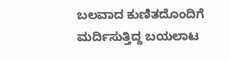ಬಲವಾದ ಕುಣಿತದೊಂದಿಗೆ ಮರ್ದಿಸುತ್ತಿದ್ದ ಬಯಲಾಟ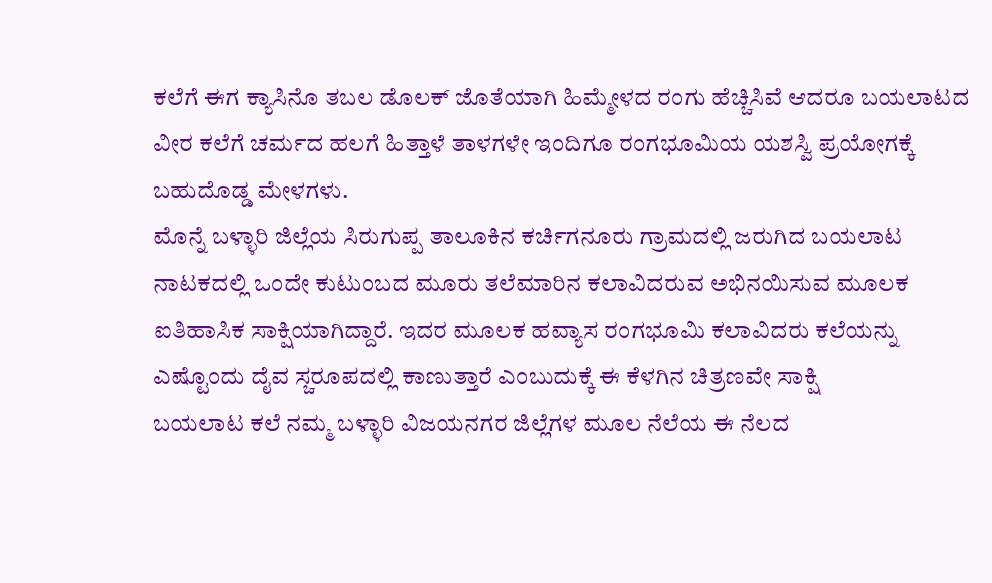ಕಲೆಗೆ ಈಗ ಕ್ಯಾಸಿನೊ ತಬಲ ಡೊಲಕ್ ಜೊತೆಯಾಗಿ ಹಿಮ್ಮೇಳದ ರಂಗು ಹೆಚ್ಚಿಸಿವೆ ಆದರೂ ಬಯಲಾಟದ ವೀರ ಕಲೆಗೆ ಚರ್ಮದ ಹಲಗೆ ಹಿತ್ತಾಳೆ ತಾಳಗಳೇ ಇಂದಿಗೂ ರಂಗಭೂಮಿಯ ಯಶಸ್ವಿ ಪ್ರಯೋಗಕ್ಕೆ ಬಹುದೊಡ್ಡ ಮೇಳಗಳು.
ಮೊನ್ನೆ ಬಳ್ಳಾರಿ ಜಿಲ್ಲೆಯ ಸಿರುಗುಪ್ಪ ತಾಲೂಕಿನ ಕರ್ಚಿಗನೂರು ಗ್ರಾಮದಲ್ಲಿ ಜರುಗಿದ ಬಯಲಾಟ ನಾಟಕದಲ್ಲಿ ಒಂದೇ ಕುಟುಂಬದ ಮೂರು ತಲೆಮಾರಿನ ಕಲಾವಿದರುವ ಅಭಿನಯಿಸುವ ಮೂಲಕ ಐತಿಹಾಸಿಕ ಸಾಕ್ಷಿಯಾಗಿದ್ದಾರೆ. ಇದರ ಮೂಲಕ ಹವ್ಯಾಸ ರಂಗಭೂಮಿ ಕಲಾವಿದರು ಕಲೆಯನ್ನು ಎಷ್ಟೊಂದು ದೈವ ಸ್ಚರೂಪದಲ್ಲಿ ಕಾಣುತ್ತಾರೆ ಎಂಬುದುಕ್ಕೆ ಈ ಕೆಳಗಿನ ಚಿತ್ರಣವೇ ಸಾಕ್ಷಿ
ಬಯಲಾಟ ಕಲೆ ನಮ್ಮ ಬಳ್ಳಾರಿ ವಿಜಯನಗರ ಜಿಲ್ಲೆಗಳ ಮೂಲ ನೆಲೆಯ ಈ ನೆಲದ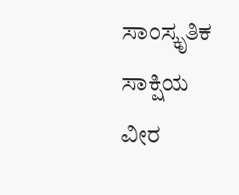ಸಾಂಸ್ಕೃತಿಕ ಸಾಕ್ಷಿಯ ವೀರ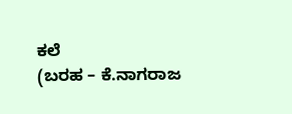ಕಲೆ
(ಬರಹ – ಕೆ.ನಾಗರಾಜ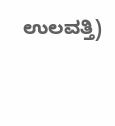ಉಲವತ್ತಿ)